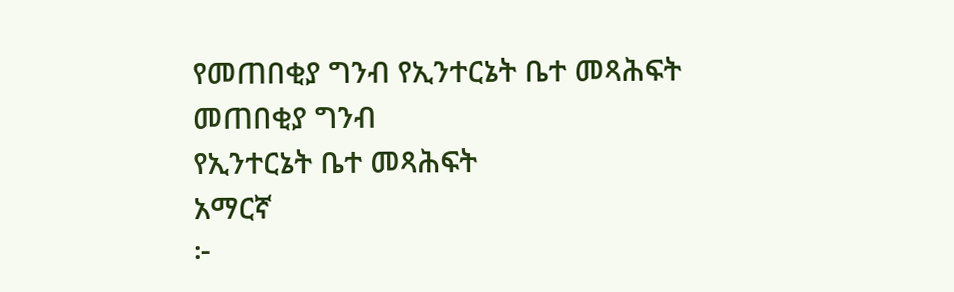የመጠበቂያ ግንብ የኢንተርኔት ቤተ መጻሕፍት
መጠበቂያ ግንብ
የኢንተርኔት ቤተ መጻሕፍት
አማርኛ
፦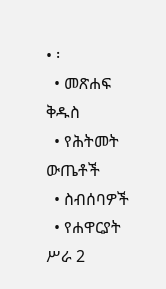• ፡
  • መጽሐፍ ቅዱስ
  • የሕትመት ውጤቶች
  • ስብሰባዎች
  • የሐዋርያት ሥራ 2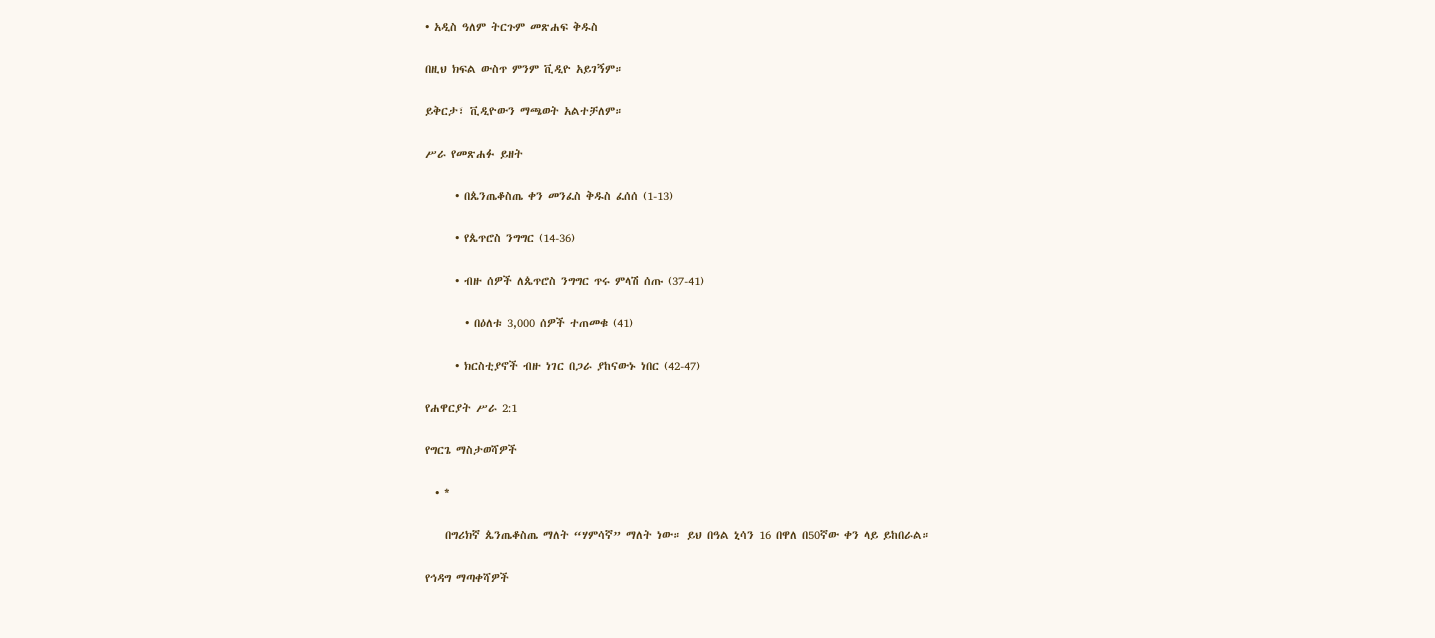• አዲስ ዓለም ትርጉም መጽሐፍ ቅዱስ

በዚህ ክፍል ውስጥ ምንም ቪዲዮ አይገኝም።

ይቅርታ፣ ቪዲዮውን ማጫወት አልተቻለም።

ሥራ የመጽሐፉ ይዘት

      • በጴንጤቆስጤ ቀን መንፈስ ቅዱስ ፈሰሰ (1-13)

      • የጴጥሮስ ንግግር (14-36)

      • ብዙ ሰዎች ለጴጥሮስ ንግግር ጥሩ ምላሽ ሰጡ (37-41)

        • በዕለቱ 3,000 ሰዎች ተጠመቁ (41)

      • ክርስቲያኖች ብዙ ነገር በጋራ ያከናውኑ ነበር (42-47)

የሐዋርያት ሥራ 2:1

የግርጌ ማስታወሻዎች

  • *

    በግሪክኛ ጴንጤቆስጤ ማለት “ሃምሳኛ” ማለት ነው። ይህ በዓል ኒሳን 16 በዋለ በ50ኛው ቀን ላይ ይከበራል።

የኅዳግ ማጣቀሻዎች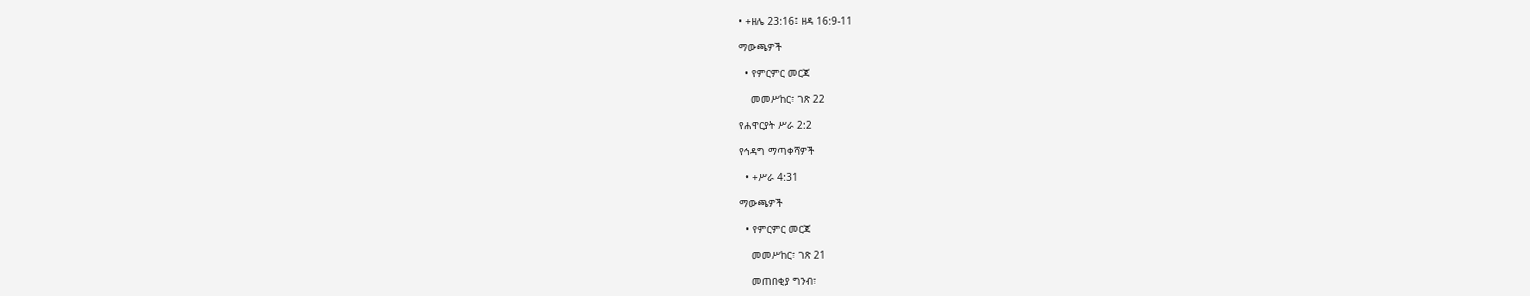• +ዘሌ 23:16፤ ዘዳ 16:9-11

ማውጫዎች

  • የምርምር መርጃ

    መመሥከር፣ ገጽ 22

የሐዋርያት ሥራ 2:2

የኅዳግ ማጣቀሻዎች

  • +ሥራ 4:31

ማውጫዎች

  • የምርምር መርጃ

    መመሥከር፣ ገጽ 21

    መጠበቂያ ግንብ፣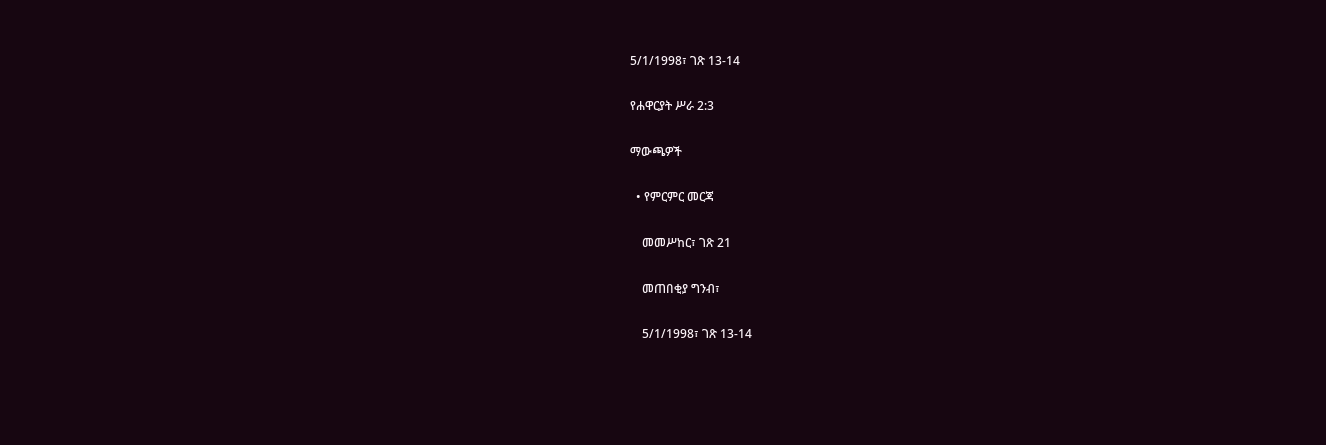5/1/1998፣ ገጽ 13-14

የሐዋርያት ሥራ 2:3

ማውጫዎች

  • የምርምር መርጃ

    መመሥከር፣ ገጽ 21

    መጠበቂያ ግንብ፣

    5/1/1998፣ ገጽ 13-14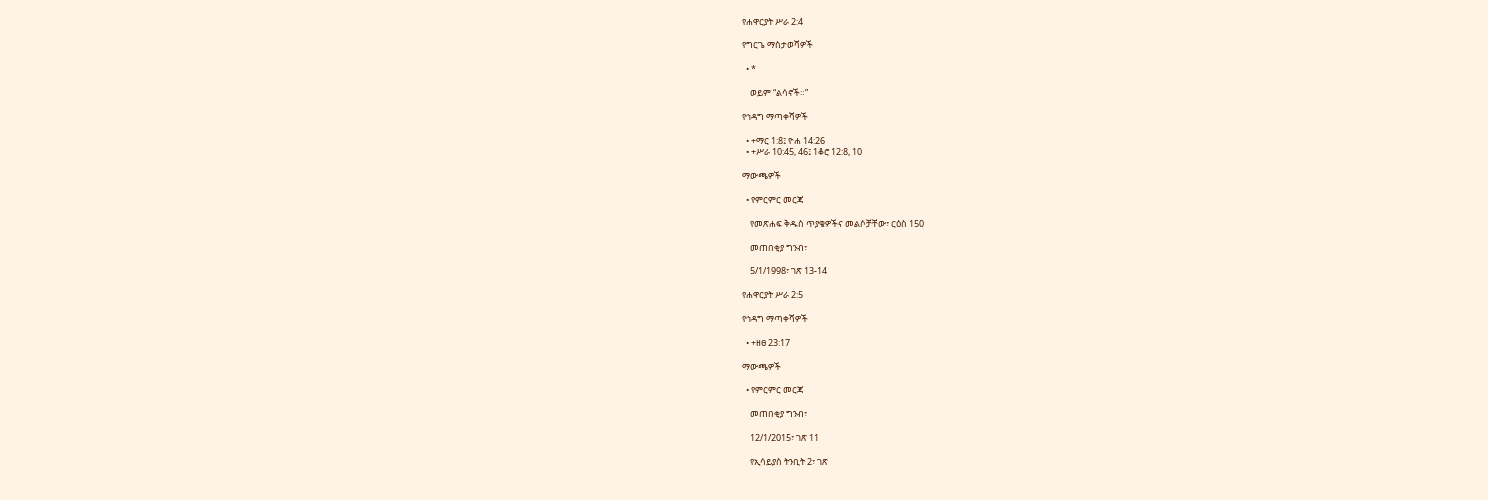የሐዋርያት ሥራ 2:4

የግርጌ ማስታወሻዎች

  • *

    ወይም “ልሳኖች።”

የኅዳግ ማጣቀሻዎች

  • +ማር 1:8፤ ዮሐ 14:26
  • +ሥራ 10:45, 46፤ 1ቆሮ 12:8, 10

ማውጫዎች

  • የምርምር መርጃ

    የመጽሐፍ ቅዱስ ጥያቄዎችና መልሶቻቸው፣ ርዕስ 150

    መጠበቂያ ግንብ፣

    5/1/1998፣ ገጽ 13-14

የሐዋርያት ሥራ 2:5

የኅዳግ ማጣቀሻዎች

  • +ዘፀ 23:17

ማውጫዎች

  • የምርምር መርጃ

    መጠበቂያ ግንብ፣

    12/1/2015፣ ገጽ 11

    የኢሳይያስ ትንቢት 2፣ ገጽ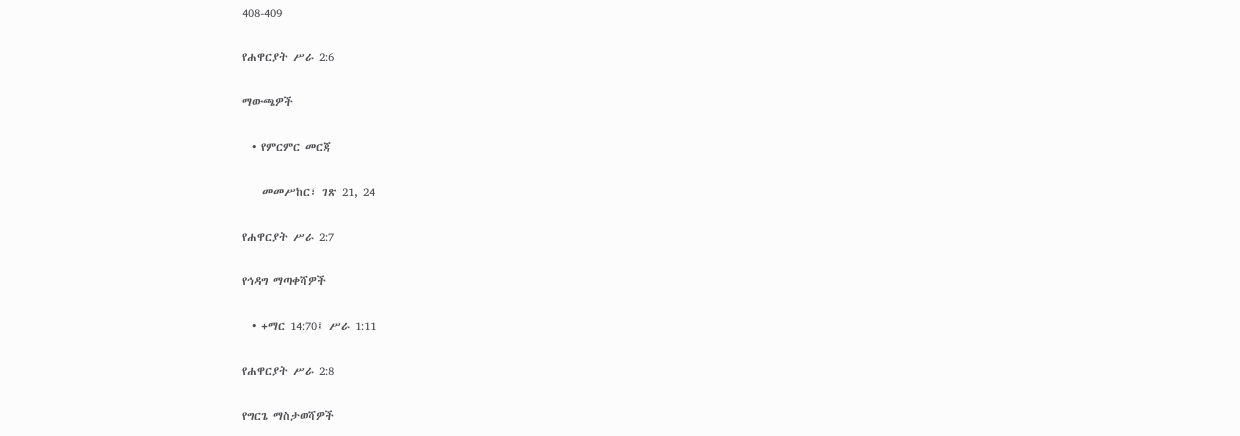408-409

የሐዋርያት ሥራ 2:6

ማውጫዎች

  • የምርምር መርጃ

    መመሥከር፣ ገጽ 21, 24

የሐዋርያት ሥራ 2:7

የኅዳግ ማጣቀሻዎች

  • +ማር 14:70፤ ሥራ 1:11

የሐዋርያት ሥራ 2:8

የግርጌ ማስታወሻዎች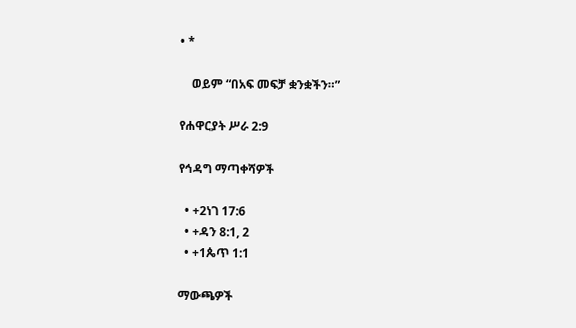• *

    ወይም “በአፍ መፍቻ ቋንቋችን።”

የሐዋርያት ሥራ 2:9

የኅዳግ ማጣቀሻዎች

  • +2ነገ 17:6
  • +ዳን 8:1, 2
  • +1ጴጥ 1:1

ማውጫዎች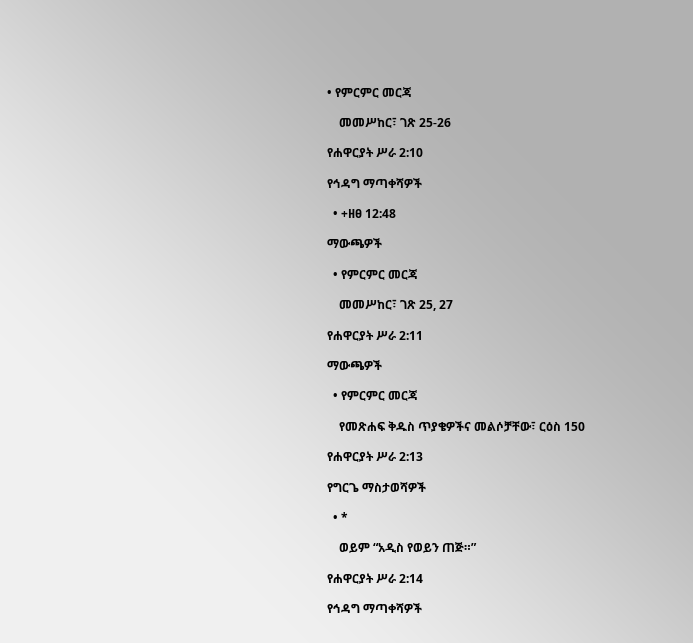• የምርምር መርጃ

    መመሥከር፣ ገጽ 25-26

የሐዋርያት ሥራ 2:10

የኅዳግ ማጣቀሻዎች

  • +ዘፀ 12:48

ማውጫዎች

  • የምርምር መርጃ

    መመሥከር፣ ገጽ 25, 27

የሐዋርያት ሥራ 2:11

ማውጫዎች

  • የምርምር መርጃ

    የመጽሐፍ ቅዱስ ጥያቄዎችና መልሶቻቸው፣ ርዕስ 150

የሐዋርያት ሥራ 2:13

የግርጌ ማስታወሻዎች

  • *

    ወይም “አዲስ የወይን ጠጅ።”

የሐዋርያት ሥራ 2:14

የኅዳግ ማጣቀሻዎች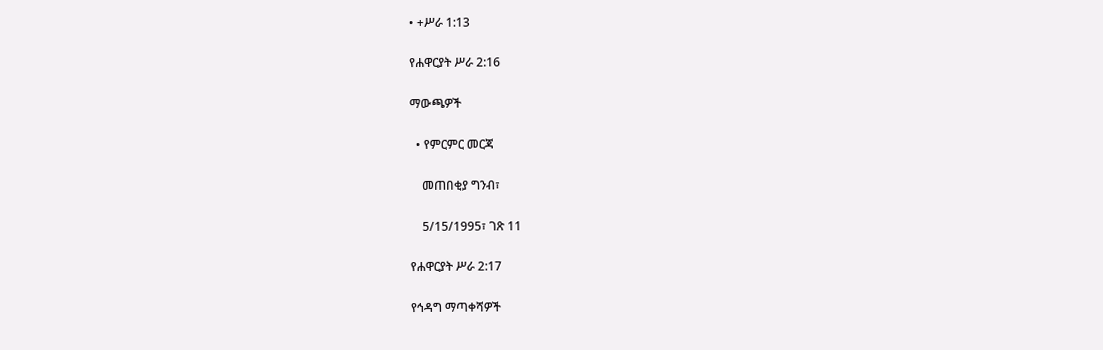• +ሥራ 1:13

የሐዋርያት ሥራ 2:16

ማውጫዎች

  • የምርምር መርጃ

    መጠበቂያ ግንብ፣

    5/15/1995፣ ገጽ 11

የሐዋርያት ሥራ 2:17

የኅዳግ ማጣቀሻዎች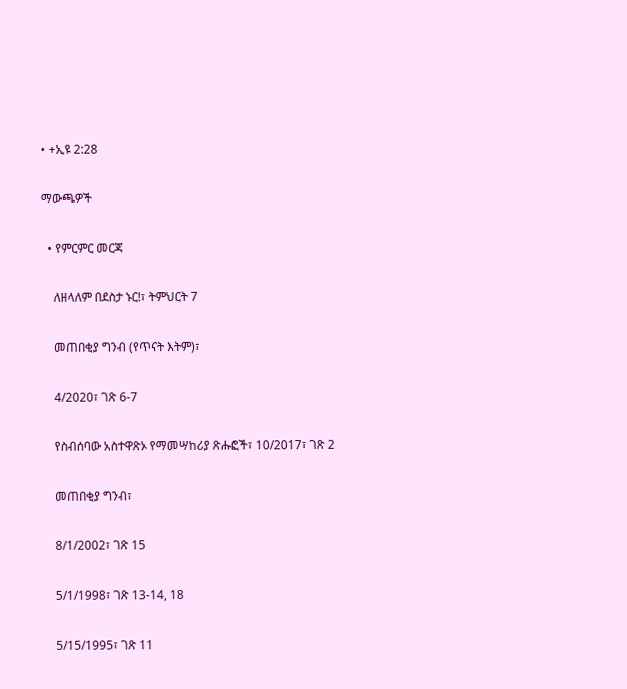• +ኢዩ 2:28

ማውጫዎች

  • የምርምር መርጃ

    ለዘላለም በደስታ ኑር!፣ ትምህርት 7

    መጠበቂያ ግንብ (የጥናት እትም)፣

    4/2020፣ ገጽ 6-7

    የስብሰባው አስተዋጽኦ የማመሣከሪያ ጽሑፎች፣ 10/2017፣ ገጽ 2

    መጠበቂያ ግንብ፣

    8/1/2002፣ ገጽ 15

    5/1/1998፣ ገጽ 13-14, 18

    5/15/1995፣ ገጽ 11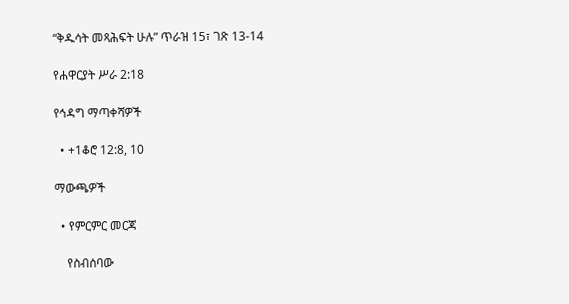“ቅዱሳት መጻሕፍት ሁሉ” ጥራዝ 15፣ ገጽ 13-14

የሐዋርያት ሥራ 2:18

የኅዳግ ማጣቀሻዎች

  • +1ቆሮ 12:8, 10

ማውጫዎች

  • የምርምር መርጃ

    የስብሰባው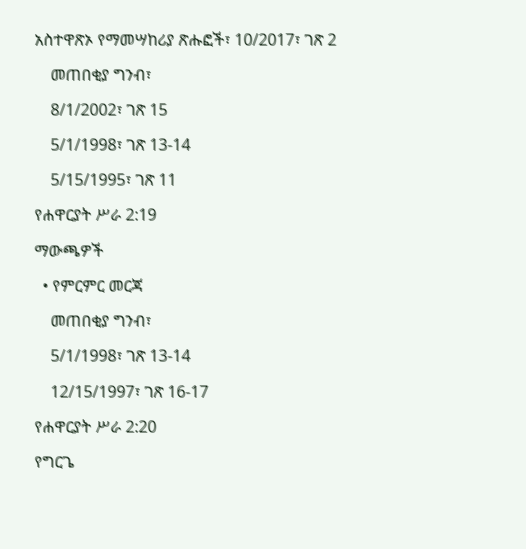አስተዋጽኦ የማመሣከሪያ ጽሑፎች፣ 10/2017፣ ገጽ 2

    መጠበቂያ ግንብ፣

    8/1/2002፣ ገጽ 15

    5/1/1998፣ ገጽ 13-14

    5/15/1995፣ ገጽ 11

የሐዋርያት ሥራ 2:19

ማውጫዎች

  • የምርምር መርጃ

    መጠበቂያ ግንብ፣

    5/1/1998፣ ገጽ 13-14

    12/15/1997፣ ገጽ 16-17

የሐዋርያት ሥራ 2:20

የግርጌ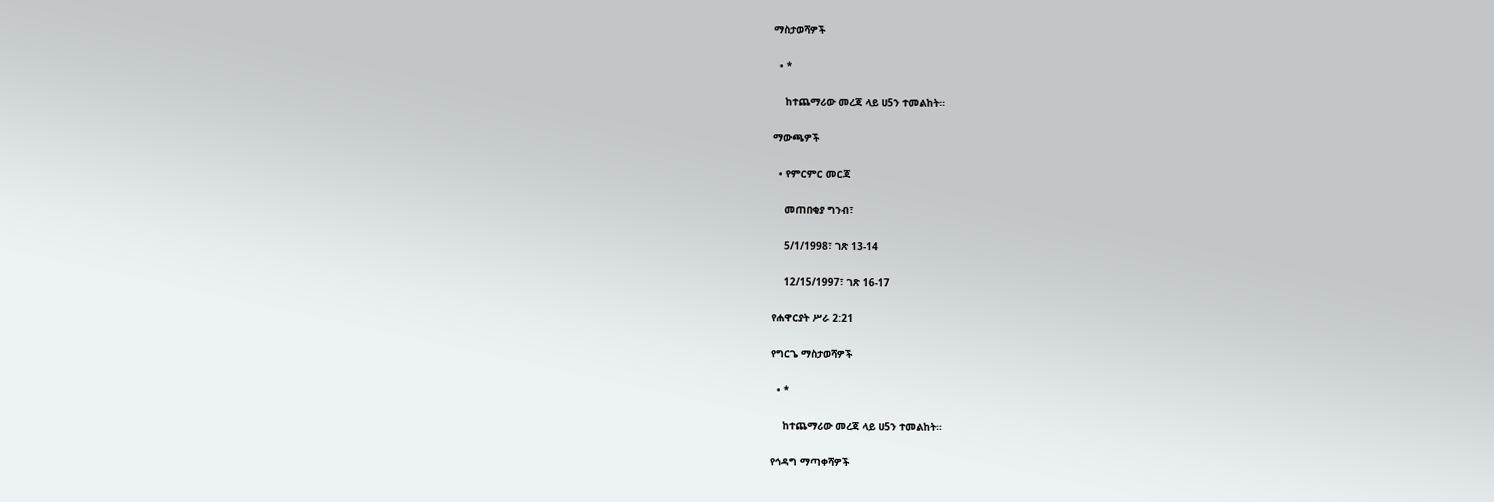ማስታወሻዎች

  • *

    ከተጨማሪው መረጃ ላይ ሀ5ን ተመልከት።

ማውጫዎች

  • የምርምር መርጃ

    መጠበቂያ ግንብ፣

    5/1/1998፣ ገጽ 13-14

    12/15/1997፣ ገጽ 16-17

የሐዋርያት ሥራ 2:21

የግርጌ ማስታወሻዎች

  • *

    ከተጨማሪው መረጃ ላይ ሀ5ን ተመልከት።

የኅዳግ ማጣቀሻዎች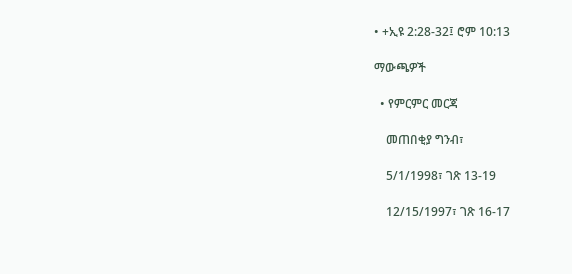• +ኢዩ 2:28-32፤ ሮም 10:13

ማውጫዎች

  • የምርምር መርጃ

    መጠበቂያ ግንብ፣

    5/1/1998፣ ገጽ 13-19

    12/15/1997፣ ገጽ 16-17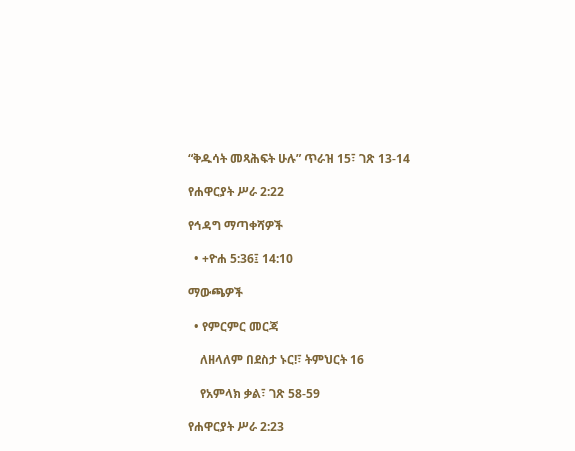“ቅዱሳት መጻሕፍት ሁሉ” ጥራዝ 15፣ ገጽ 13-14

የሐዋርያት ሥራ 2:22

የኅዳግ ማጣቀሻዎች

  • +ዮሐ 5:36፤ 14:10

ማውጫዎች

  • የምርምር መርጃ

    ለዘላለም በደስታ ኑር!፣ ትምህርት 16

    የአምላክ ቃል፣ ገጽ 58-59

የሐዋርያት ሥራ 2:23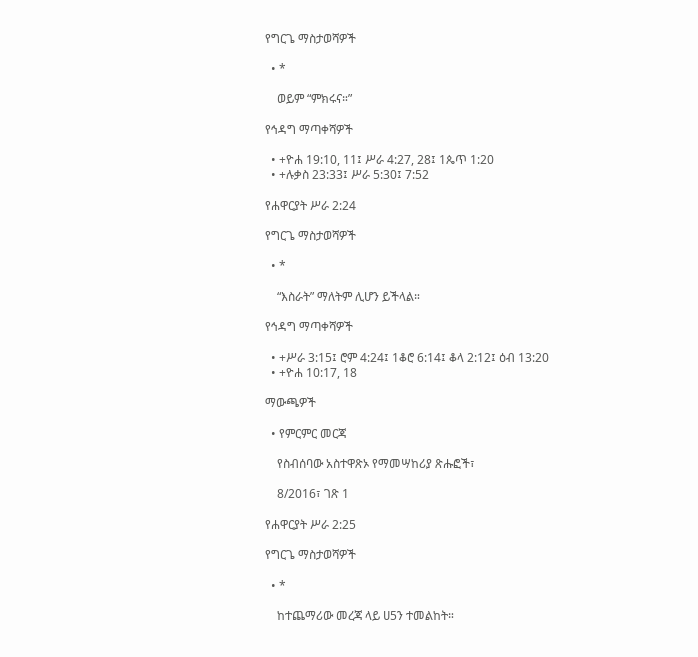የግርጌ ማስታወሻዎች

  • *

    ወይም “ምክሩና።”

የኅዳግ ማጣቀሻዎች

  • +ዮሐ 19:10, 11፤ ሥራ 4:27, 28፤ 1ጴጥ 1:20
  • +ሉቃስ 23:33፤ ሥራ 5:30፤ 7:52

የሐዋርያት ሥራ 2:24

የግርጌ ማስታወሻዎች

  • *

    “እስራት” ማለትም ሊሆን ይችላል።

የኅዳግ ማጣቀሻዎች

  • +ሥራ 3:15፤ ሮም 4:24፤ 1ቆሮ 6:14፤ ቆላ 2:12፤ ዕብ 13:20
  • +ዮሐ 10:17, 18

ማውጫዎች

  • የምርምር መርጃ

    የስብሰባው አስተዋጽኦ የማመሣከሪያ ጽሑፎች፣

    8/2016፣ ገጽ 1

የሐዋርያት ሥራ 2:25

የግርጌ ማስታወሻዎች

  • *

    ከተጨማሪው መረጃ ላይ ሀ5ን ተመልከት።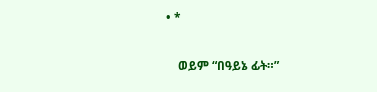• *

    ወይም “በዓይኔ ፊት።”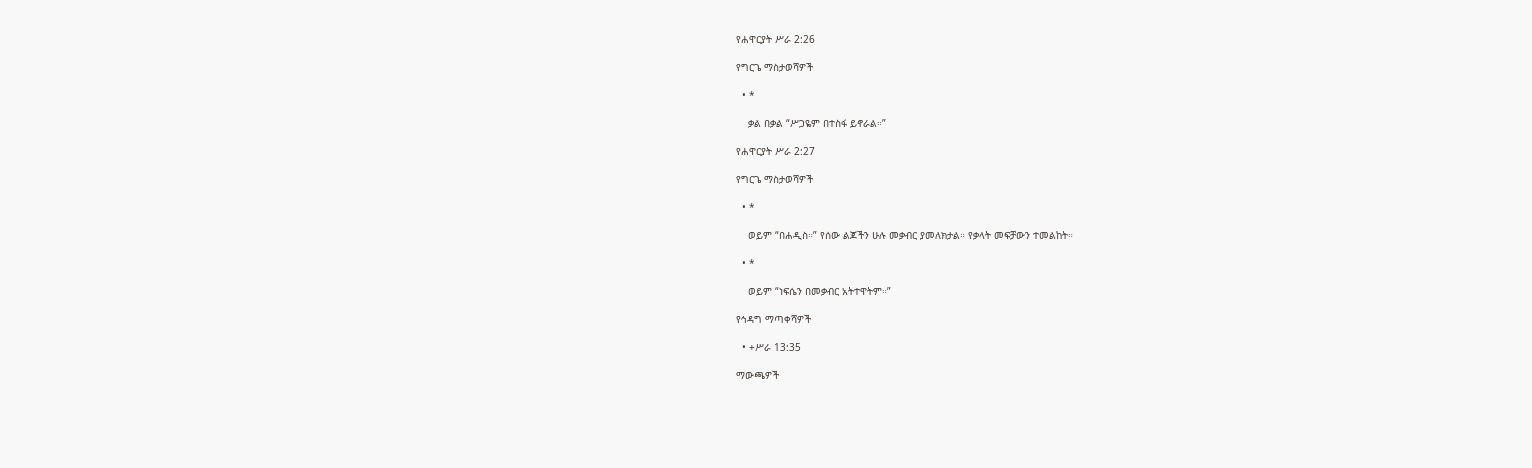የሐዋርያት ሥራ 2:26

የግርጌ ማስታወሻዎች

  • *

    ቃል በቃል “ሥጋዬም በተስፋ ይኖራል።”

የሐዋርያት ሥራ 2:27

የግርጌ ማስታወሻዎች

  • *

    ወይም “በሐዲስ።” የሰው ልጆችን ሁሉ መቃብር ያመለክታል። የቃላት መፍቻውን ተመልከት።

  • *

    ወይም “ነፍሴን በመቃብር አትተዋትም።”

የኅዳግ ማጣቀሻዎች

  • +ሥራ 13:35

ማውጫዎች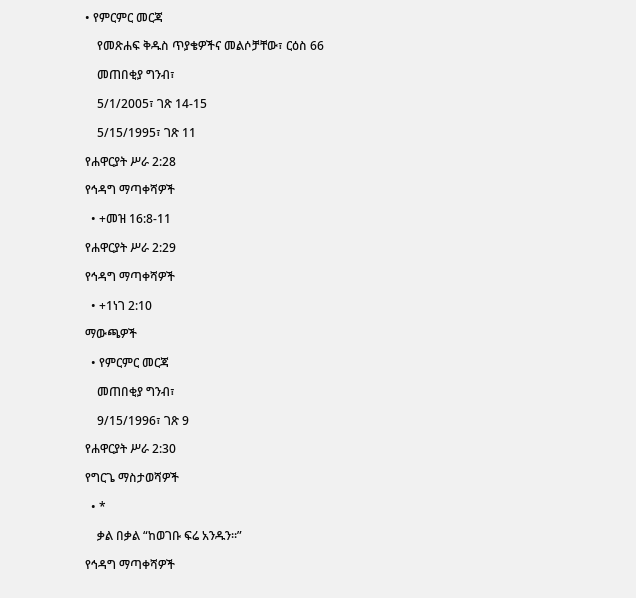• የምርምር መርጃ

    የመጽሐፍ ቅዱስ ጥያቄዎችና መልሶቻቸው፣ ርዕስ 66

    መጠበቂያ ግንብ፣

    5/1/2005፣ ገጽ 14-15

    5/15/1995፣ ገጽ 11

የሐዋርያት ሥራ 2:28

የኅዳግ ማጣቀሻዎች

  • +መዝ 16:8-11

የሐዋርያት ሥራ 2:29

የኅዳግ ማጣቀሻዎች

  • +1ነገ 2:10

ማውጫዎች

  • የምርምር መርጃ

    መጠበቂያ ግንብ፣

    9/15/1996፣ ገጽ 9

የሐዋርያት ሥራ 2:30

የግርጌ ማስታወሻዎች

  • *

    ቃል በቃል “ከወገቡ ፍሬ አንዱን።”

የኅዳግ ማጣቀሻዎች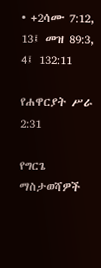• +2ሳሙ 7:12, 13፤ መዝ 89:3, 4፤ 132:11

የሐዋርያት ሥራ 2:31

የግርጌ ማስታወሻዎች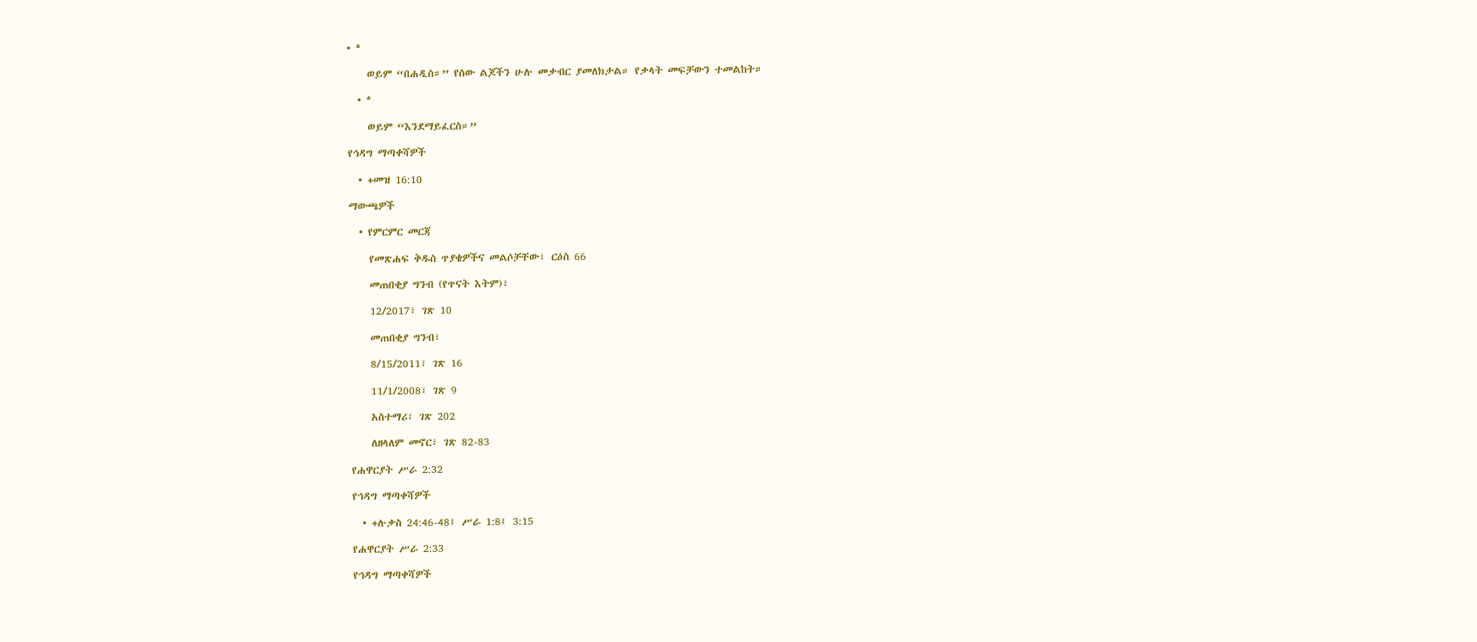• *

    ወይም “በሐዲስ።” የሰው ልጆችን ሁሉ መቃብር ያመለክታል። የቃላት መፍቻውን ተመልከት።

  • *

    ወይም “እንደማይፈርስ።”

የኅዳግ ማጣቀሻዎች

  • +መዝ 16:10

ማውጫዎች

  • የምርምር መርጃ

    የመጽሐፍ ቅዱስ ጥያቄዎችና መልሶቻቸው፣ ርዕስ 66

    መጠበቂያ ግንብ (የጥናት እትም)፣

    12/2017፣ ገጽ 10

    መጠበቂያ ግንብ፣

    8/15/2011፣ ገጽ 16

    11/1/2008፣ ገጽ 9

    አስተማሪ፣ ገጽ 202

    ለዘላለም መኖር፣ ገጽ 82-83

የሐዋርያት ሥራ 2:32

የኅዳግ ማጣቀሻዎች

  • +ሉቃስ 24:46-48፤ ሥራ 1:8፤ 3:15

የሐዋርያት ሥራ 2:33

የኅዳግ ማጣቀሻዎች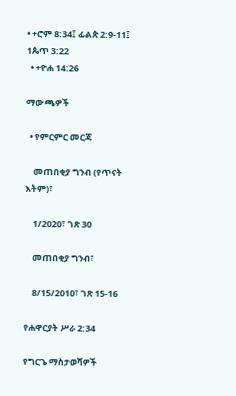• +ሮም 8:34፤ ፊልጵ 2:9-11፤ 1ጴጥ 3:22
  • +ዮሐ 14:26

ማውጫዎች

  • የምርምር መርጃ

    መጠበቂያ ግንብ (የጥናት እትም)፣

    1/2020፣ ገጽ 30

    መጠበቂያ ግንብ፣

    8/15/2010፣ ገጽ 15-16

የሐዋርያት ሥራ 2:34

የግርጌ ማስታወሻዎች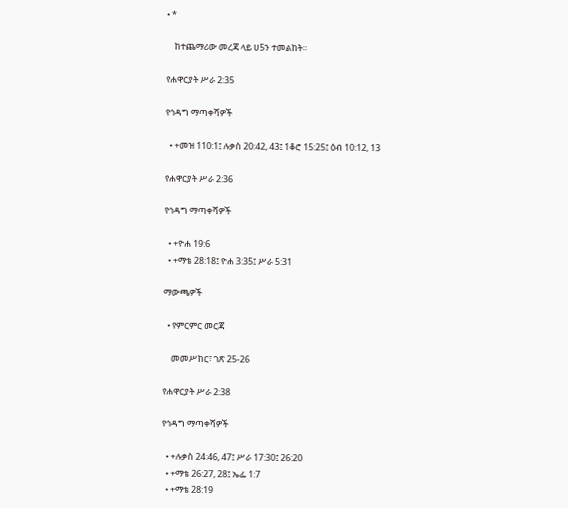• *

    ከተጨማሪው መረጃ ላይ ሀ5ን ተመልከት።

የሐዋርያት ሥራ 2:35

የኅዳግ ማጣቀሻዎች

  • +መዝ 110:1፤ ሉቃስ 20:42, 43፤ 1ቆሮ 15:25፤ ዕብ 10:12, 13

የሐዋርያት ሥራ 2:36

የኅዳግ ማጣቀሻዎች

  • +ዮሐ 19:6
  • +ማቴ 28:18፤ ዮሐ 3:35፤ ሥራ 5:31

ማውጫዎች

  • የምርምር መርጃ

    መመሥከር፣ ገጽ 25-26

የሐዋርያት ሥራ 2:38

የኅዳግ ማጣቀሻዎች

  • +ሉቃስ 24:46, 47፤ ሥራ 17:30፤ 26:20
  • +ማቴ 26:27, 28፤ ኤፌ 1:7
  • +ማቴ 28:19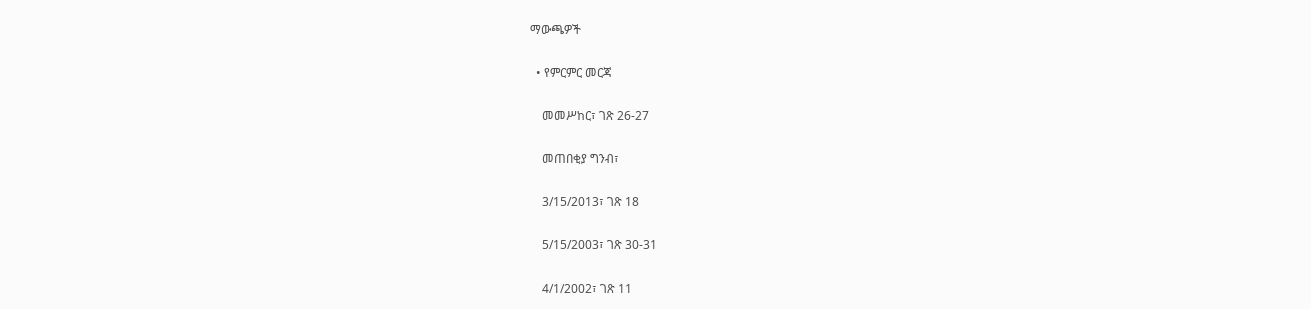ማውጫዎች

  • የምርምር መርጃ

    መመሥከር፣ ገጽ 26-27

    መጠበቂያ ግንብ፣

    3/15/2013፣ ገጽ 18

    5/15/2003፣ ገጽ 30-31

    4/1/2002፣ ገጽ 11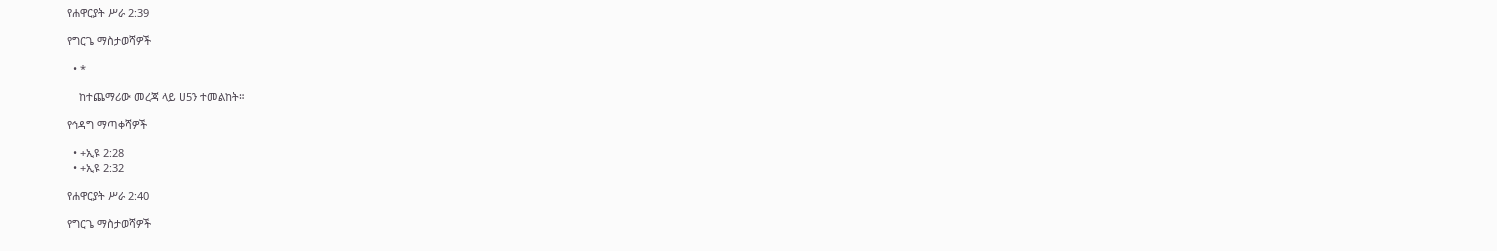የሐዋርያት ሥራ 2:39

የግርጌ ማስታወሻዎች

  • *

    ከተጨማሪው መረጃ ላይ ሀ5ን ተመልከት።

የኅዳግ ማጣቀሻዎች

  • +ኢዩ 2:28
  • +ኢዩ 2:32

የሐዋርያት ሥራ 2:40

የግርጌ ማስታወሻዎች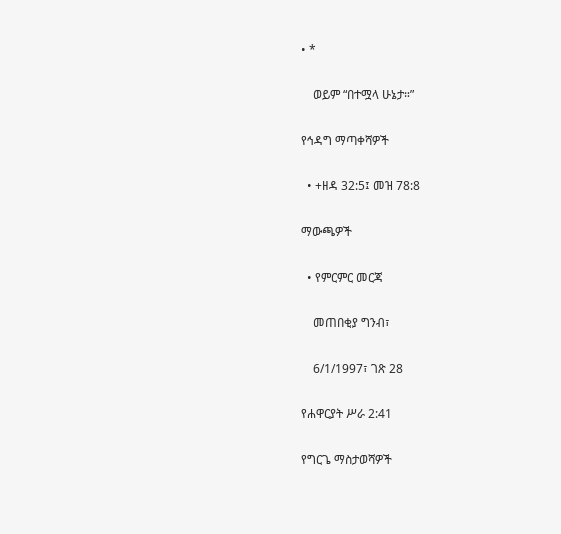• *

    ወይም “በተሟላ ሁኔታ።”

የኅዳግ ማጣቀሻዎች

  • +ዘዳ 32:5፤ መዝ 78:8

ማውጫዎች

  • የምርምር መርጃ

    መጠበቂያ ግንብ፣

    6/1/1997፣ ገጽ 28

የሐዋርያት ሥራ 2:41

የግርጌ ማስታወሻዎች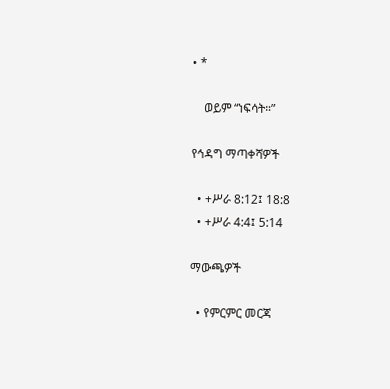• *

    ወይም “ነፍሳት።”

የኅዳግ ማጣቀሻዎች

  • +ሥራ 8:12፤ 18:8
  • +ሥራ 4:4፤ 5:14

ማውጫዎች

  • የምርምር መርጃ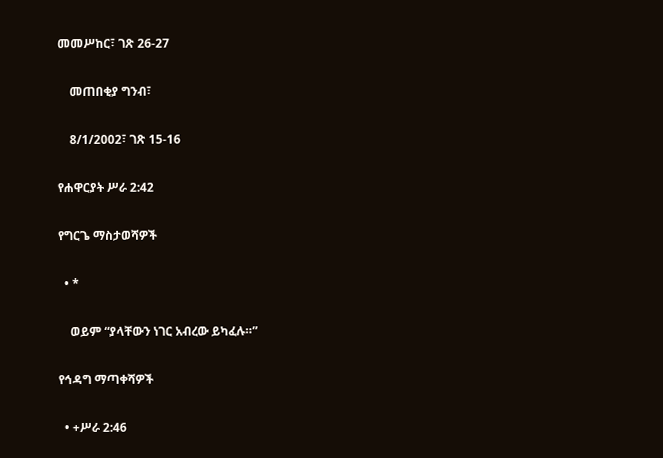መመሥከር፣ ገጽ 26-27

    መጠበቂያ ግንብ፣

    8/1/2002፣ ገጽ 15-16

የሐዋርያት ሥራ 2:42

የግርጌ ማስታወሻዎች

  • *

    ወይም “ያላቸውን ነገር አብረው ይካፈሉ።”

የኅዳግ ማጣቀሻዎች

  • +ሥራ 2:46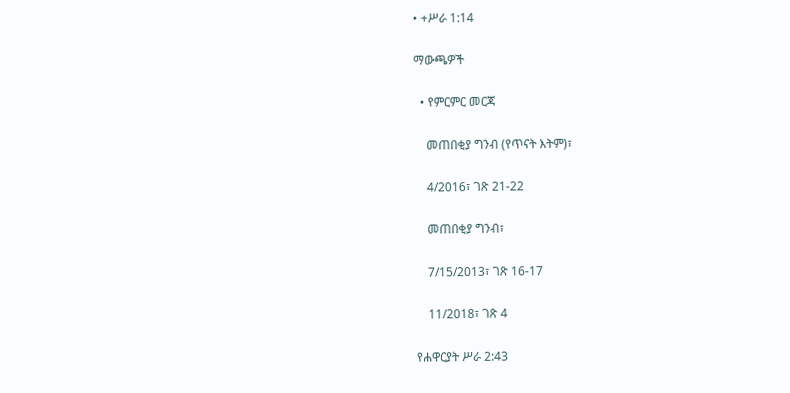• +ሥራ 1:14

ማውጫዎች

  • የምርምር መርጃ

    መጠበቂያ ግንብ (የጥናት እትም)፣

    4/2016፣ ገጽ 21-22

    መጠበቂያ ግንብ፣

    7/15/2013፣ ገጽ 16-17

    11/2018፣ ገጽ 4

የሐዋርያት ሥራ 2:43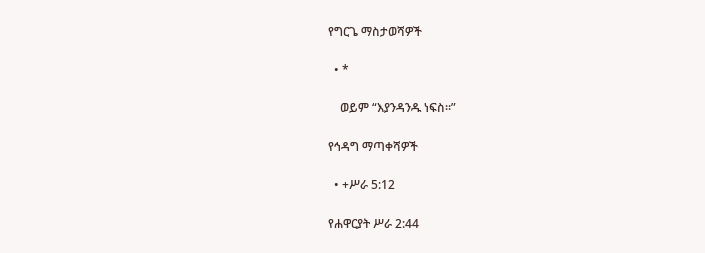የግርጌ ማስታወሻዎች

  • *

    ወይም “እያንዳንዱ ነፍስ።”

የኅዳግ ማጣቀሻዎች

  • +ሥራ 5:12

የሐዋርያት ሥራ 2:44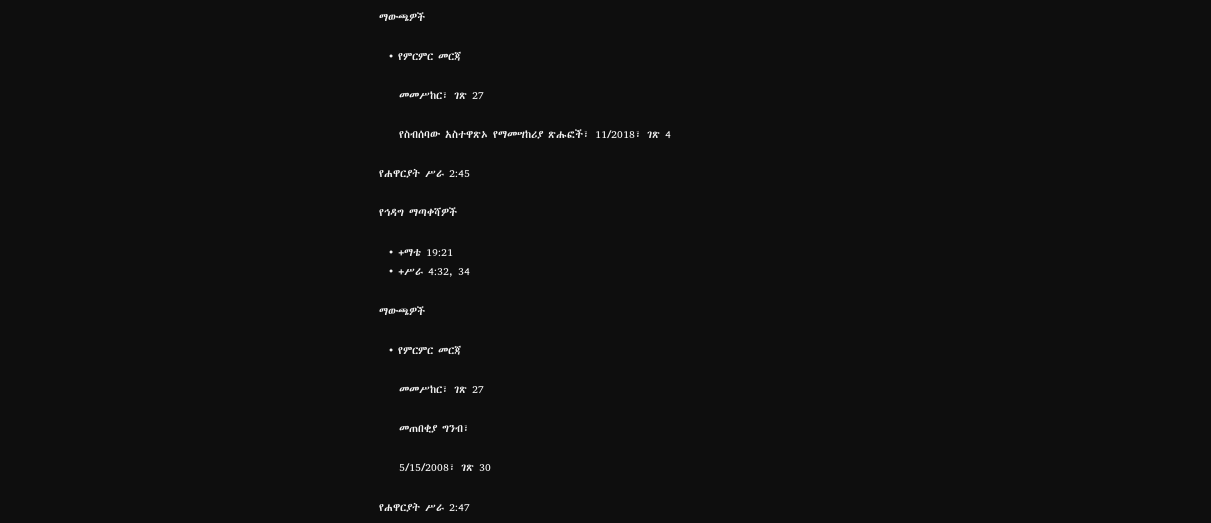ማውጫዎች

  • የምርምር መርጃ

    መመሥከር፣ ገጽ 27

    የስብሰባው አስተዋጽኦ የማመሣከሪያ ጽሑፎች፣ 11/2018፣ ገጽ 4

የሐዋርያት ሥራ 2:45

የኅዳግ ማጣቀሻዎች

  • +ማቴ 19:21
  • +ሥራ 4:32, 34

ማውጫዎች

  • የምርምር መርጃ

    መመሥከር፣ ገጽ 27

    መጠበቂያ ግንብ፣

    5/15/2008፣ ገጽ 30

የሐዋርያት ሥራ 2:47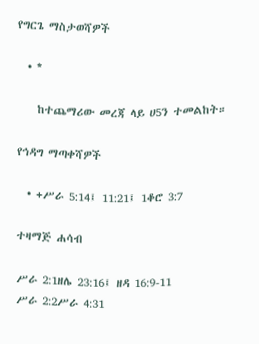የግርጌ ማስታወሻዎች

  • *

    ከተጨማሪው መረጃ ላይ ሀ5ን ተመልከት።

የኅዳግ ማጣቀሻዎች

  • +ሥራ 5:14፤ 11:21፤ 1ቆሮ 3:7

ተዛማጅ ሐሳብ

ሥራ 2:1ዘሌ 23:16፤ ዘዳ 16:9-11
ሥራ 2:2ሥራ 4:31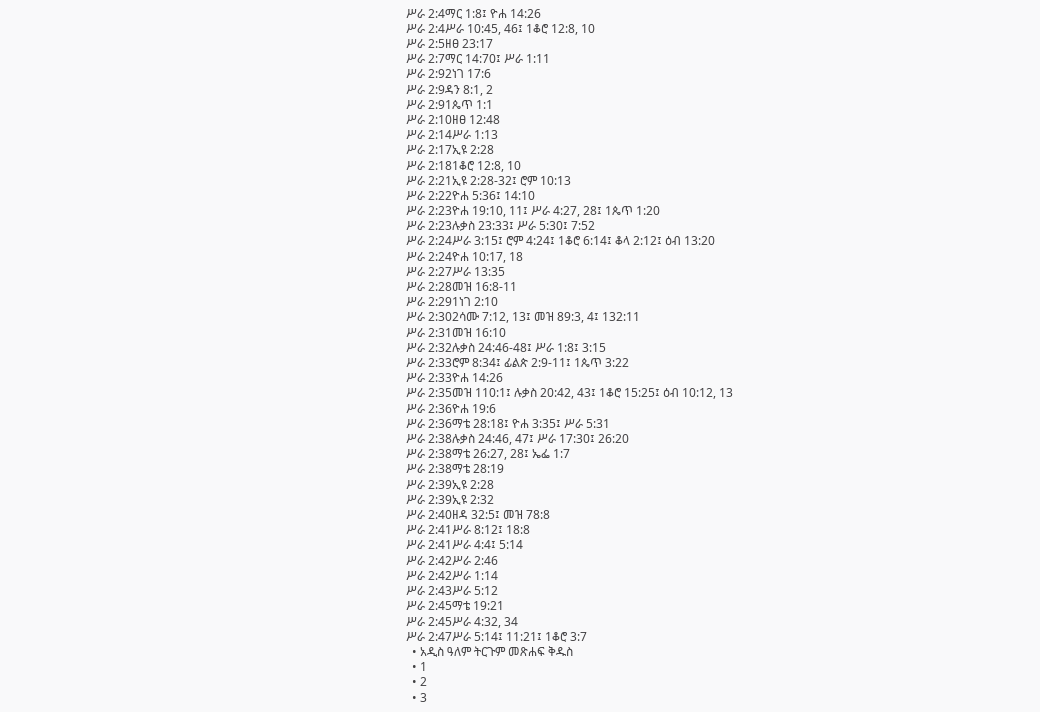ሥራ 2:4ማር 1:8፤ ዮሐ 14:26
ሥራ 2:4ሥራ 10:45, 46፤ 1ቆሮ 12:8, 10
ሥራ 2:5ዘፀ 23:17
ሥራ 2:7ማር 14:70፤ ሥራ 1:11
ሥራ 2:92ነገ 17:6
ሥራ 2:9ዳን 8:1, 2
ሥራ 2:91ጴጥ 1:1
ሥራ 2:10ዘፀ 12:48
ሥራ 2:14ሥራ 1:13
ሥራ 2:17ኢዩ 2:28
ሥራ 2:181ቆሮ 12:8, 10
ሥራ 2:21ኢዩ 2:28-32፤ ሮም 10:13
ሥራ 2:22ዮሐ 5:36፤ 14:10
ሥራ 2:23ዮሐ 19:10, 11፤ ሥራ 4:27, 28፤ 1ጴጥ 1:20
ሥራ 2:23ሉቃስ 23:33፤ ሥራ 5:30፤ 7:52
ሥራ 2:24ሥራ 3:15፤ ሮም 4:24፤ 1ቆሮ 6:14፤ ቆላ 2:12፤ ዕብ 13:20
ሥራ 2:24ዮሐ 10:17, 18
ሥራ 2:27ሥራ 13:35
ሥራ 2:28መዝ 16:8-11
ሥራ 2:291ነገ 2:10
ሥራ 2:302ሳሙ 7:12, 13፤ መዝ 89:3, 4፤ 132:11
ሥራ 2:31መዝ 16:10
ሥራ 2:32ሉቃስ 24:46-48፤ ሥራ 1:8፤ 3:15
ሥራ 2:33ሮም 8:34፤ ፊልጵ 2:9-11፤ 1ጴጥ 3:22
ሥራ 2:33ዮሐ 14:26
ሥራ 2:35መዝ 110:1፤ ሉቃስ 20:42, 43፤ 1ቆሮ 15:25፤ ዕብ 10:12, 13
ሥራ 2:36ዮሐ 19:6
ሥራ 2:36ማቴ 28:18፤ ዮሐ 3:35፤ ሥራ 5:31
ሥራ 2:38ሉቃስ 24:46, 47፤ ሥራ 17:30፤ 26:20
ሥራ 2:38ማቴ 26:27, 28፤ ኤፌ 1:7
ሥራ 2:38ማቴ 28:19
ሥራ 2:39ኢዩ 2:28
ሥራ 2:39ኢዩ 2:32
ሥራ 2:40ዘዳ 32:5፤ መዝ 78:8
ሥራ 2:41ሥራ 8:12፤ 18:8
ሥራ 2:41ሥራ 4:4፤ 5:14
ሥራ 2:42ሥራ 2:46
ሥራ 2:42ሥራ 1:14
ሥራ 2:43ሥራ 5:12
ሥራ 2:45ማቴ 19:21
ሥራ 2:45ሥራ 4:32, 34
ሥራ 2:47ሥራ 5:14፤ 11:21፤ 1ቆሮ 3:7
  • አዲስ ዓለም ትርጉም መጽሐፍ ቅዱስ
  • 1
  • 2
  • 3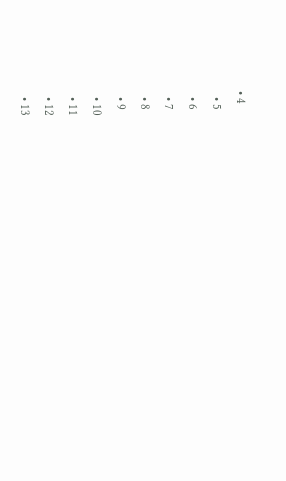• 4
  • 5
  • 6
  • 7
  • 8
  • 9
  • 10
  • 11
  • 12
  • 13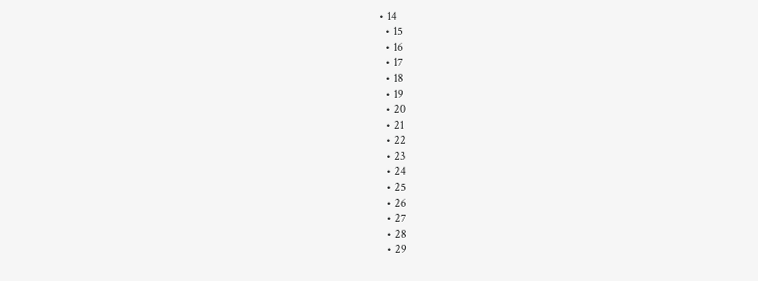• 14
  • 15
  • 16
  • 17
  • 18
  • 19
  • 20
  • 21
  • 22
  • 23
  • 24
  • 25
  • 26
  • 27
  • 28
  • 29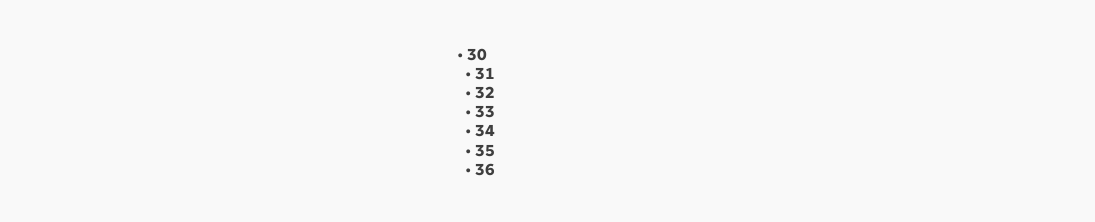• 30
  • 31
  • 32
  • 33
  • 34
  • 35
  • 36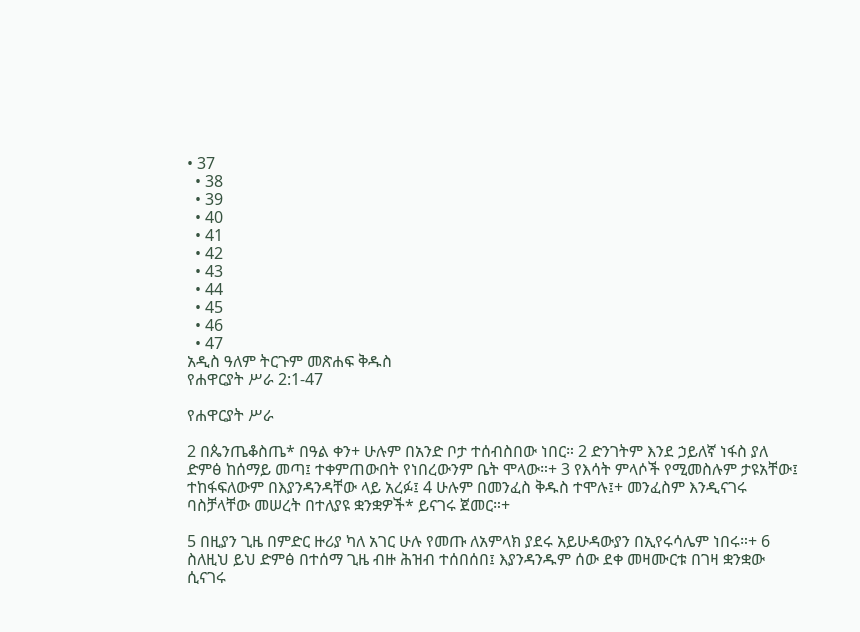• 37
  • 38
  • 39
  • 40
  • 41
  • 42
  • 43
  • 44
  • 45
  • 46
  • 47
አዲስ ዓለም ትርጉም መጽሐፍ ቅዱስ
የሐዋርያት ሥራ 2:1-47

የሐዋርያት ሥራ

2 በጴንጤቆስጤ* በዓል ቀን+ ሁሉም በአንድ ቦታ ተሰብስበው ነበር። 2 ድንገትም እንደ ኃይለኛ ነፋስ ያለ ድምፅ ከሰማይ መጣ፤ ተቀምጠውበት የነበረውንም ቤት ሞላው።+ 3 የእሳት ምላሶች የሚመስሉም ታዩአቸው፤ ተከፋፍለውም በእያንዳንዳቸው ላይ አረፉ፤ 4 ሁሉም በመንፈስ ቅዱስ ተሞሉ፤+ መንፈስም እንዲናገሩ ባስቻላቸው መሠረት በተለያዩ ቋንቋዎች* ይናገሩ ጀመር።+

5 በዚያን ጊዜ በምድር ዙሪያ ካለ አገር ሁሉ የመጡ ለአምላክ ያደሩ አይሁዳውያን በኢየሩሳሌም ነበሩ።+ 6 ስለዚህ ይህ ድምፅ በተሰማ ጊዜ ብዙ ሕዝብ ተሰበሰበ፤ እያንዳንዱም ሰው ደቀ መዛሙርቱ በገዛ ቋንቋው ሲናገሩ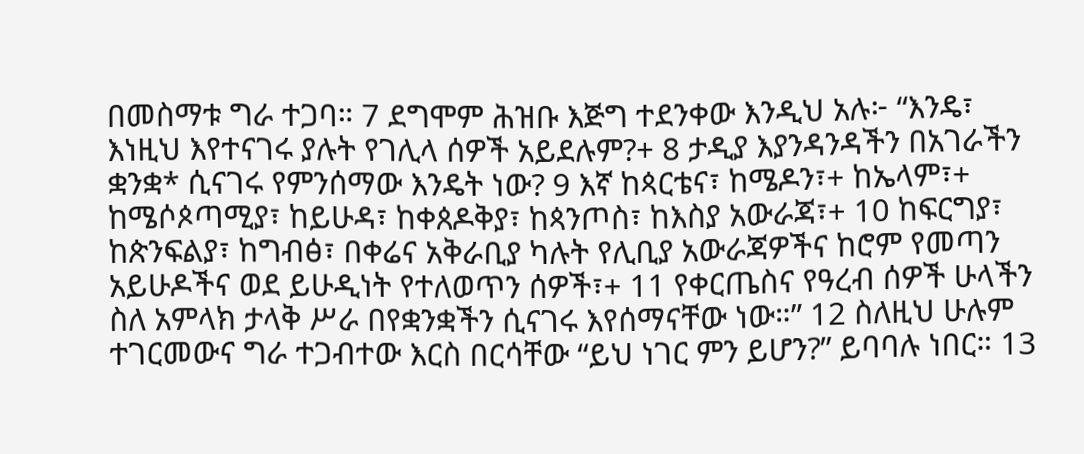በመስማቱ ግራ ተጋባ። 7 ደግሞም ሕዝቡ እጅግ ተደንቀው እንዲህ አሉ፦ “እንዴ፣ እነዚህ እየተናገሩ ያሉት የገሊላ ሰዎች አይደሉም?+ 8 ታዲያ እያንዳንዳችን በአገራችን ቋንቋ* ሲናገሩ የምንሰማው እንዴት ነው? 9 እኛ ከጳርቴና፣ ከሜዶን፣+ ከኤላም፣+ ከሜሶጶጣሚያ፣ ከይሁዳ፣ ከቀጰዶቅያ፣ ከጳንጦስ፣ ከእስያ አውራጃ፣+ 10 ከፍርግያ፣ ከጵንፍልያ፣ ከግብፅ፣ በቀሬና አቅራቢያ ካሉት የሊቢያ አውራጃዎችና ከሮም የመጣን አይሁዶችና ወደ ይሁዲነት የተለወጥን ሰዎች፣+ 11 የቀርጤስና የዓረብ ሰዎች ሁላችን ስለ አምላክ ታላቅ ሥራ በየቋንቋችን ሲናገሩ እየሰማናቸው ነው።” 12 ስለዚህ ሁሉም ተገርመውና ግራ ተጋብተው እርስ በርሳቸው “ይህ ነገር ምን ይሆን?” ይባባሉ ነበር። 13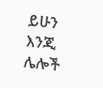ይሁን እንጂ ሌሎች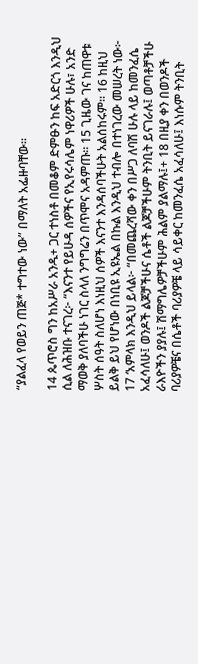“ያልፈላ የወይን ጠጅ* ተግተው ነው” በማለት አፌዙባቸው።

14 ጴጥሮስ ግን ከአሥራ አንዱ+ ጋር ተነስቶ በመቆም ድምፁን ከፍ አድርጎ እንዲህ ሲል ለሕዝቡ ተናገረ፦ “እናንተ የይሁዳ ሰዎችና የኢየሩሳሌም ነዋሪዎች ሁሉ፣ አንድ ማወቅ ያለባችሁ ነገር ስላለ ንግግሬን በጥሞና አዳምጡ። 15 ጊዜው ገና ከጠዋቱ ሦስት ሰዓት ስለሆነ እነዚህ ሰዎች እናንተ እንዳሰባችሁት አልሰከሩም። 16 ከዚህ ይልቅ ይህ የሆነው በነቢዩ ኢዩኤል በኩል እንዲህ ተብሎ በተነገረው መሠረት ነው፦ 17 ‘አምላክ እንዲህ ይላል፦ “በመጨረሻው ቀን በሥጋ ለባሽ ሁሉ ላይ ከመንፈሴ አፈሳለሁ፤ ወንዶች ልጆቻችሁና ሴቶች ልጆቻችሁም ትንቢት ይናገራሉ፤ ወጣቶቻችሁ ራእዮችን ያያሉ፤ ሽማግሌዎቻችሁም ሕልም ያልማሉ፤+ 18 በዚያ ቀን በወንዶች ባሪያዎቼና በሴቶች ባሪያዎቼ ላይ ሳይቀር ከመንፈሴ አፈሳለሁ፤ እነሱም ትንቢት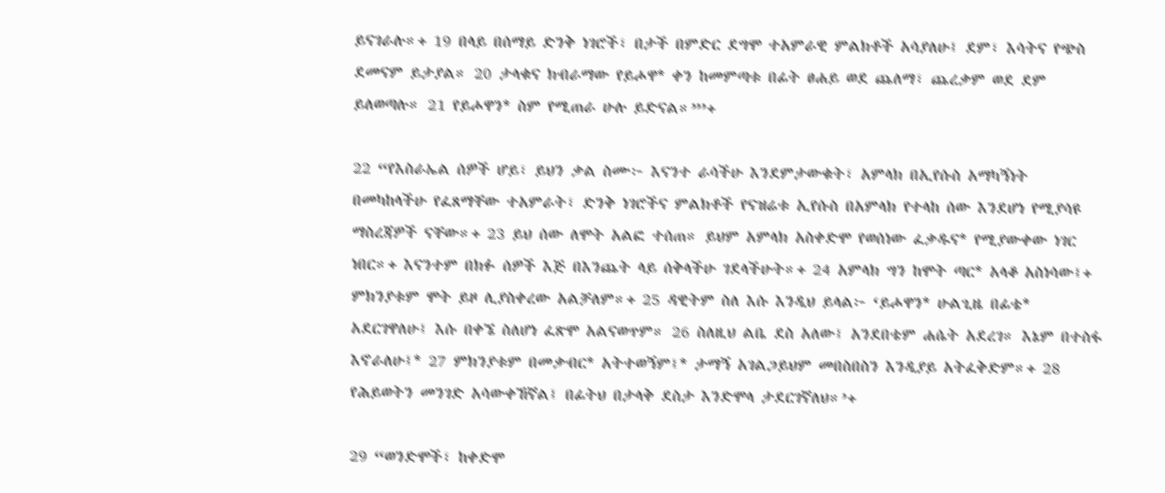ይናገራሉ።+ 19 በላይ በሰማይ ድንቅ ነገሮች፣ በታች በምድር ደግሞ ተአምራዊ ምልክቶች አሳያለሁ፤ ደም፣ እሳትና የጭስ ደመናም ይታያል። 20 ታላቁና ክብራማው የይሖዋ* ቀን ከመምጣቱ በፊት ፀሐይ ወደ ጨለማ፣ ጨረቃም ወደ ደም ይለወጣሉ። 21 የይሖዋን* ስም የሚጠራ ሁሉ ይድናል።”’+

22 “የእስራኤል ሰዎች ሆይ፣ ይህን ቃል ስሙ፦ እናንተ ራሳችሁ እንደምታውቁት፣ አምላክ በኢየሱስ አማካኝነት በመካከላችሁ የፈጸማቸው ተአምራት፣ ድንቅ ነገሮችና ምልክቶች የናዝሬቱ ኢየሱስ በአምላክ የተላከ ሰው እንደሆነ የሚያሳዩ ማስረጃዎች ናቸው።+ 23 ይህ ሰው ለሞት አልፎ ተሰጠ። ይህም አምላክ አስቀድሞ የወሰነው ፈቃዱና* የሚያውቀው ነገር ነበር።+ እናንተም በክፉ ሰዎች እጅ በእንጨት ላይ ሰቅላችሁ ገደላችሁት።+ 24 አምላክ ግን ከሞት ጣር* አላቆ አስነሳው፤+ ምክንያቱም ሞት ይዞ ሊያስቀረው አልቻለም።+ 25 ዳዊትም ስለ እሱ እንዲህ ይላል፦ ‘ይሖዋን* ሁልጊዜ በፊቴ* አደርገዋለሁ፤ እሱ በቀኜ ስለሆነ ፈጽሞ አልናወጥም። 26 ስለዚህ ልቤ ደስ አለው፤ አንደበቴም ሐሴት አደረገ። እኔም በተስፋ እኖራለሁ፤* 27 ምክንያቱም በመቃብር* አትተወኝም፤* ታማኝ አገልጋይህም መበስበስን እንዲያይ አትፈቅድም።+ 28 የሕይወትን መንገድ አሳውቀኸኛል፤ በፊትህ በታላቅ ደስታ እንድሞላ ታደርገኛለህ።’+

29 “ወንድሞች፣ ከቀድሞ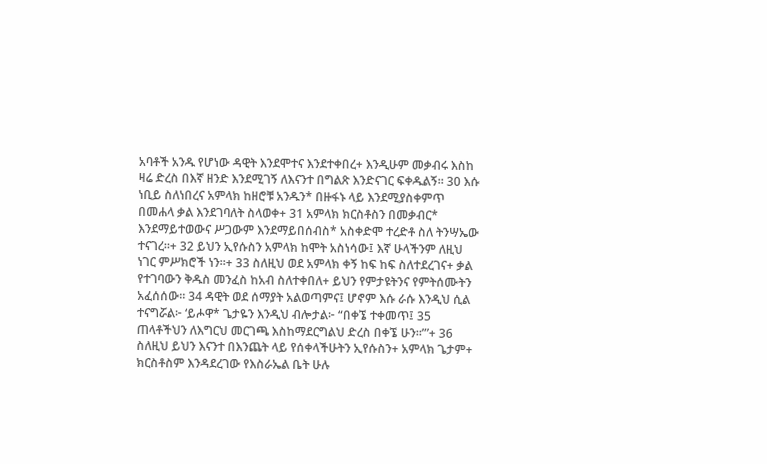አባቶች አንዱ የሆነው ዳዊት እንደሞተና እንደተቀበረ+ እንዲሁም መቃብሩ እስከ ዛሬ ድረስ በእኛ ዘንድ እንደሚገኝ ለእናንተ በግልጽ እንድናገር ፍቀዱልኝ። 30 እሱ ነቢይ ስለነበረና አምላክ ከዘሮቹ አንዱን* በዙፋኑ ላይ እንደሚያስቀምጥ በመሐላ ቃል እንደገባለት ስላወቀ+ 31 አምላክ ክርስቶስን በመቃብር* እንደማይተወውና ሥጋውም እንደማይበሰብስ* አስቀድሞ ተረድቶ ስለ ትንሣኤው ተናገረ።+ 32 ይህን ኢየሱስን አምላክ ከሞት አስነሳው፤ እኛ ሁላችንም ለዚህ ነገር ምሥክሮች ነን።+ 33 ስለዚህ ወደ አምላክ ቀኝ ከፍ ከፍ ስለተደረገና+ ቃል የተገባውን ቅዱስ መንፈስ ከአብ ስለተቀበለ+ ይህን የምታዩትንና የምትሰሙትን አፈሰሰው። 34 ዳዊት ወደ ሰማያት አልወጣምና፤ ሆኖም እሱ ራሱ እንዲህ ሲል ተናግሯል፦ ‘ይሖዋ* ጌታዬን እንዲህ ብሎታል፦ “በቀኜ ተቀመጥ፤ 35 ጠላቶችህን ለእግርህ መርገጫ እስከማደርግልህ ድረስ በቀኜ ሁን።”’+ 36 ስለዚህ ይህን እናንተ በእንጨት ላይ የሰቀላችሁትን ኢየሱስን+ አምላክ ጌታም+ ክርስቶስም እንዳደረገው የእስራኤል ቤት ሁሉ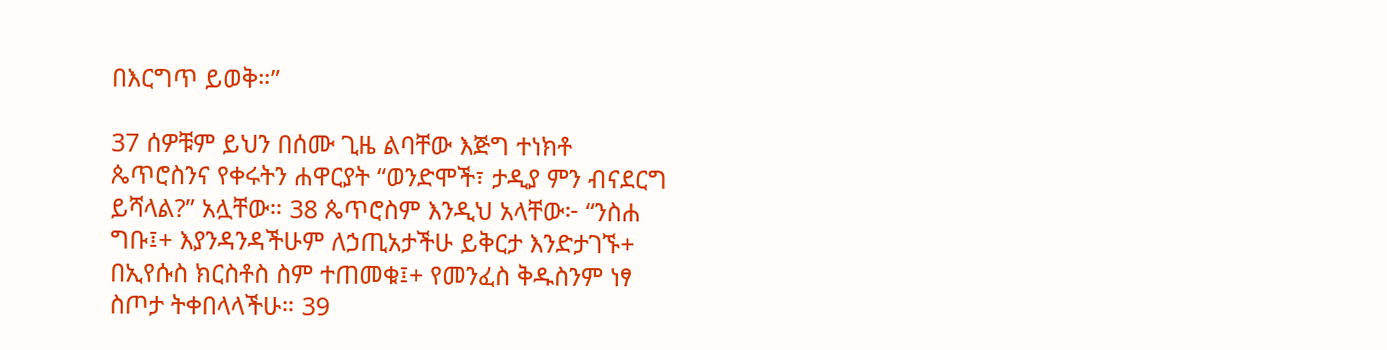በእርግጥ ይወቅ።”

37 ሰዎቹም ይህን በሰሙ ጊዜ ልባቸው እጅግ ተነክቶ ጴጥሮስንና የቀሩትን ሐዋርያት “ወንድሞች፣ ታዲያ ምን ብናደርግ ይሻላል?” አሏቸው። 38 ጴጥሮስም እንዲህ አላቸው፦ “ንስሐ ግቡ፤+ እያንዳንዳችሁም ለኃጢአታችሁ ይቅርታ እንድታገኙ+ በኢየሱስ ክርስቶስ ስም ተጠመቁ፤+ የመንፈስ ቅዱስንም ነፃ ስጦታ ትቀበላላችሁ። 39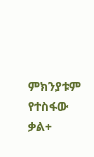ምክንያቱም የተስፋው ቃል+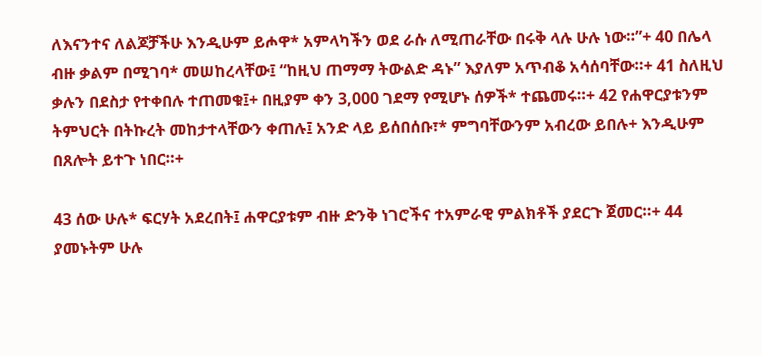ለእናንተና ለልጆቻችሁ እንዲሁም ይሖዋ* አምላካችን ወደ ራሱ ለሚጠራቸው በሩቅ ላሉ ሁሉ ነው።”+ 40 በሌላ ብዙ ቃልም በሚገባ* መሠከረላቸው፤ “ከዚህ ጠማማ ትውልድ ዳኑ” እያለም አጥብቆ አሳሰባቸው።+ 41 ስለዚህ ቃሉን በደስታ የተቀበሉ ተጠመቁ፤+ በዚያም ቀን 3,000 ገደማ የሚሆኑ ሰዎች* ተጨመሩ።+ 42 የሐዋርያቱንም ትምህርት በትኩረት መከታተላቸውን ቀጠሉ፤ አንድ ላይ ይሰበሰቡ፣* ምግባቸውንም አብረው ይበሉ+ እንዲሁም በጸሎት ይተጉ ነበር።+

43 ሰው ሁሉ* ፍርሃት አደረበት፤ ሐዋርያቱም ብዙ ድንቅ ነገሮችና ተአምራዊ ምልክቶች ያደርጉ ጀመር።+ 44 ያመኑትም ሁሉ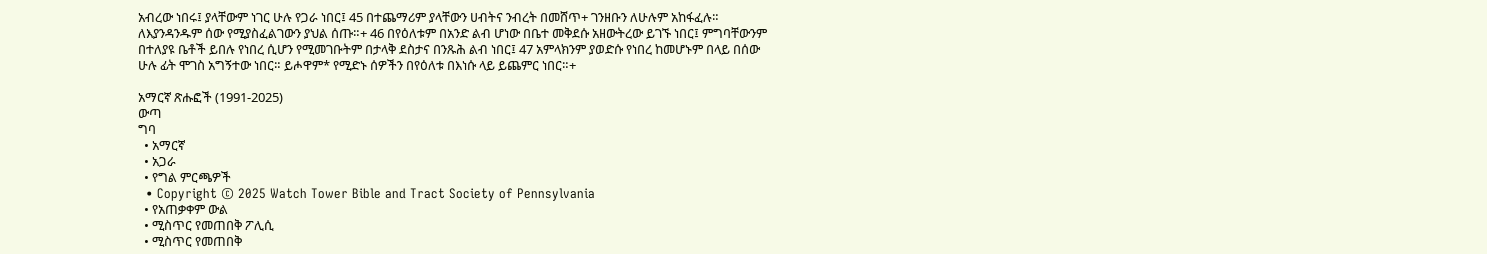አብረው ነበሩ፤ ያላቸውም ነገር ሁሉ የጋራ ነበር፤ 45 በተጨማሪም ያላቸውን ሀብትና ንብረት በመሸጥ+ ገንዘቡን ለሁሉም አከፋፈሉ። ለእያንዳንዱም ሰው የሚያስፈልገውን ያህል ሰጡ።+ 46 በየዕለቱም በአንድ ልብ ሆነው በቤተ መቅደሱ አዘውትረው ይገኙ ነበር፤ ምግባቸውንም በተለያዩ ቤቶች ይበሉ የነበረ ሲሆን የሚመገቡትም በታላቅ ደስታና በንጹሕ ልብ ነበር፤ 47 አምላክንም ያወድሱ የነበረ ከመሆኑም በላይ በሰው ሁሉ ፊት ሞገስ አግኝተው ነበር። ይሖዋም* የሚድኑ ሰዎችን በየዕለቱ በእነሱ ላይ ይጨምር ነበር።+

አማርኛ ጽሑፎች (1991-2025)
ውጣ
ግባ
  • አማርኛ
  • አጋራ
  • የግል ምርጫዎች
  • Copyright © 2025 Watch Tower Bible and Tract Society of Pennsylvania
  • የአጠቃቀም ውል
  • ሚስጥር የመጠበቅ ፖሊሲ
  • ሚስጥር የመጠበቅ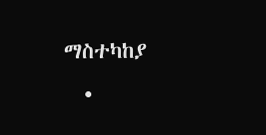ማስተካከያ
  •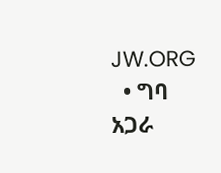JW.ORG
  • ግባ
አጋራ